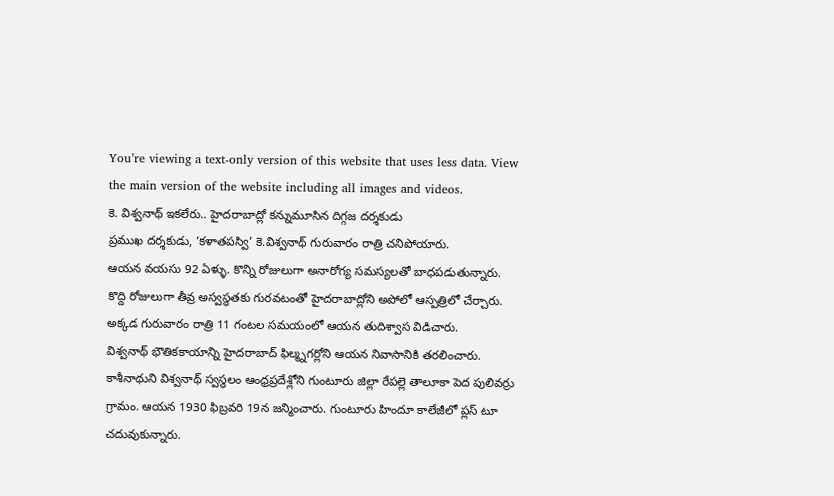You’re viewing a text-only version of this website that uses less data. View the main version of the website including all images and videos.
కె. విశ్వనాథ్ ఇకలేరు.. హైదరాబాద్లో కన్నుమూసిన దిగ్గజ దర్శకుడు
ప్రముఖ దర్శకుడు, ‘కళాతపస్వి’ కె.విశ్వనాథ్ గురువారం రాత్రి చనిపోయారు.
ఆయన వయసు 92 ఏళ్ళు. కొన్ని రోజులుగా అనారోగ్య సమస్యలతో బాధపడుతున్నారు. కొద్ది రోజులుగా తీవ్ర అస్వస్థతకు గురవటంతో హైదరాబాద్లోని అపోలో ఆస్పత్రిలో చేర్చారు. అక్కడ గురువారం రాత్రి 11 గంటల సమయంలో ఆయన తుదిశ్వాస విడిచారు.
విశ్వనాథ్ భౌతికకాయాన్ని హైదరాబాద్ ఫిల్మ్నగర్లోని ఆయన నివాసానికి తరలించారు.
కాశీనాథుని విశ్వనాథ్ స్వస్థలం ఆంధ్రప్రదేశ్లోని గుంటూరు జిల్లా రేపల్లె తాలూకా పెద పులివర్రు గ్రామం. ఆయన 1930 ఫిబ్రవరి 19న జన్మించారు. గుంటూరు హిందూ కాలేజీలో ప్లస్ టూ చదువుకున్నారు.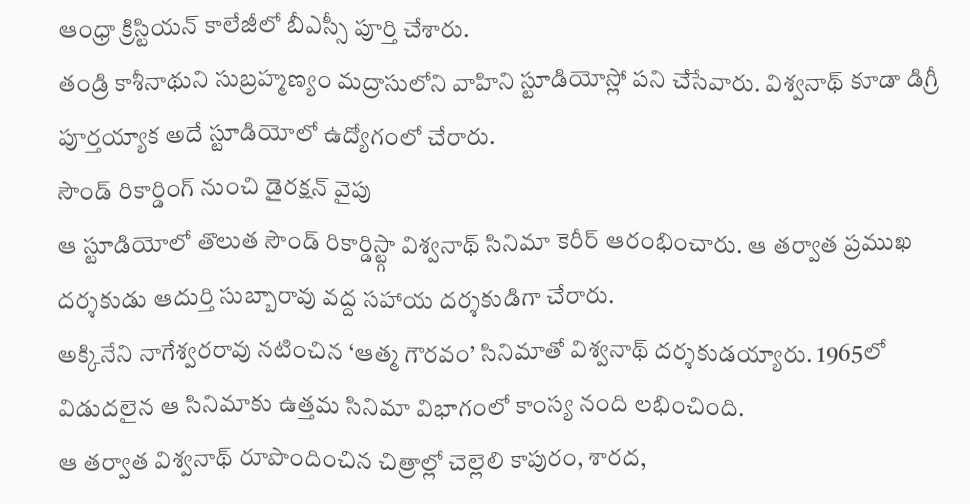ఆంధ్రా క్రిస్టియన్ కాలేజీలో బీఎస్సీ పూర్తి చేశారు.
తండ్రి కాశీనాథుని సుబ్రహ్మణ్యం మద్రాసులోని వాహిని స్టూడియోస్లో పని చేసేవారు. విశ్వనాథ్ కూడా డిగ్రీ పూర్తయ్యాక అదే స్టూడియోలో ఉద్యోగంలో చేరారు.
సౌండ్ రికార్డింగ్ నుంచి డైరక్షన్ వైపు
ఆ స్టూడియోలో తొలుత సౌండ్ రికార్డిస్ట్గా విశ్వనాథ్ సినిమా కెరీర్ ఆరంభించారు. ఆ తర్వాత ప్రముఖ దర్శకుడు ఆదుర్తి సుబ్బారావు వద్ద సహాయ దర్శకుడిగా చేరారు.
అక్కినేని నాగేశ్వరరావు నటించిన ‘ఆత్మ గౌరవం’ సినిమాతో విశ్వనాథ్ దర్శకుడయ్యారు. 1965లో విడుదలైన ఆ సినిమాకు ఉత్తమ సినిమా విభాగంలో కాంస్య నంది లభించింది.
ఆ తర్వాత విశ్వనాథ్ రూపొందించిన చిత్రాల్లో చెల్లెలి కాపురం, శారద,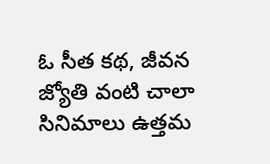ఓ సీత కథ, జీవన జ్యోతి వంటి చాలా సినిమాలు ఉత్తమ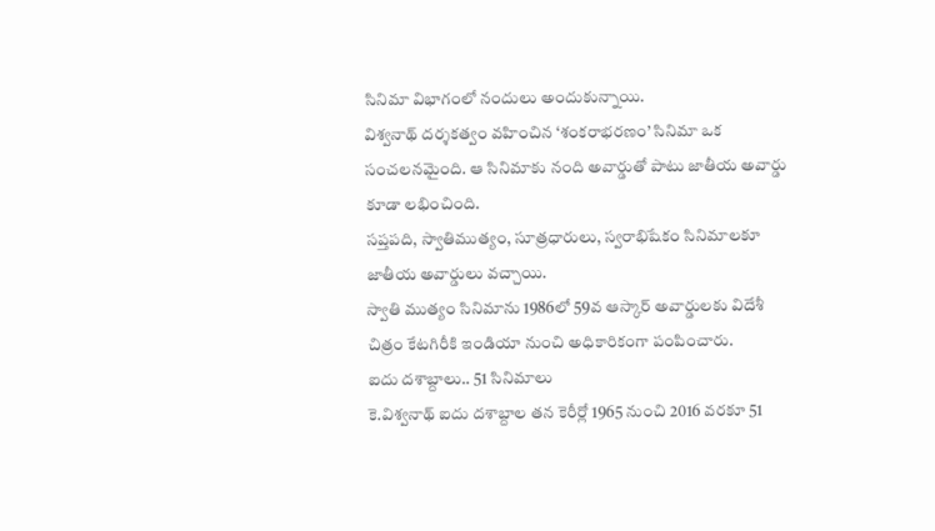సినిమా విభాగంలో నందులు అందుకున్నాయి.
విశ్వనాథ్ దర్శకత్వం వహించిన ‘శంకరాభరణం’ సినిమా ఒక సంచలనమైంది. ఆ సినిమాకు నంది అవార్డుతో పాటు జాతీయ అవార్డు కూడా లభించింది.
సప్తపది, స్వాతిముత్యం, సూత్రధారులు, స్వరాభిషేకం సినిమాలకూ జాతీయ అవార్డులు వచ్చాయి.
స్వాతి ముత్యం సినిమాను 1986లో 59వ ఆస్కార్ అవార్డులకు విదేశీ చిత్రం కేటగిరీకి ఇండియా నుంచి అధికారికంగా పంపించారు.
ఐదు దశాబ్దాలు.. 51 సినిమాలు
కె.విశ్వనాథ్ ఐదు దశాబ్దాల తన కెరీర్లో 1965 నుంచి 2016 వరకూ 51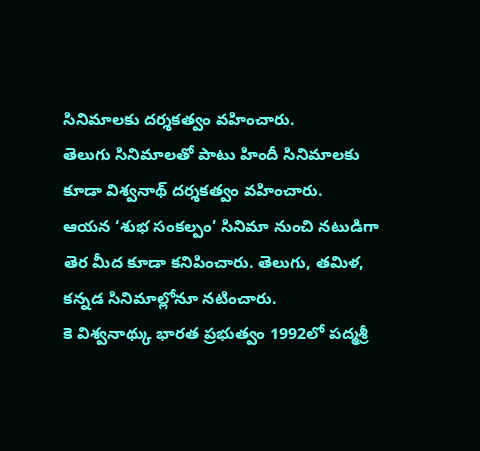సినిమాలకు దర్శకత్వం వహించారు.
తెలుగు సినిమాలతో పాటు హిందీ సినిమాలకు కూడా విశ్వనాథ్ దర్శకత్వం వహించారు.
ఆయన ‘శుభ సంకల్పం’ సినిమా నుంచి నటుడిగా తెర మీద కూడా కనిపించారు. తెలుగు, తమిళ, కన్నడ సినిమాల్లోనూ నటించారు.
కె విశ్వనాథ్కు భారత ప్రభుత్వం 1992లో పద్మశ్రీ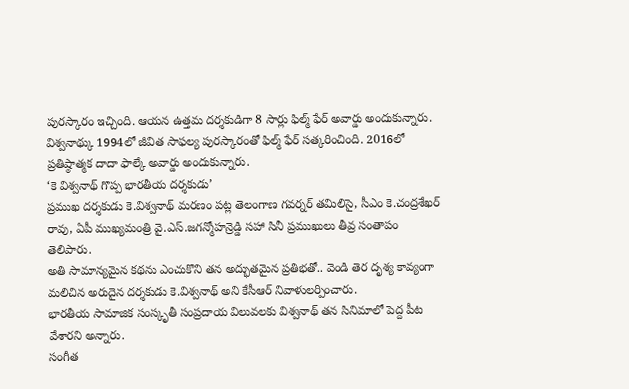పురస్కారం ఇచ్చింది. ఆయన ఉత్తమ దర్శకుడిగా 8 సార్లు ఫిల్మ్ ఫేర్ అవార్డు అందుకున్నారు.
విశ్వనాథ్కు 1994లో జీవిత సాఫల్య పురస్కారంతో ఫిల్మ్ ఫేర్ సత్కరించింది. 2016లో ప్రతిష్ఠాత్మక దాదా ఫాల్కే అవార్డు అందుకున్నారు.
‘కె విశ్వనాథ్ గొప్ప భారతీయ దర్శకుడు’
ప్రముఖ దర్శకుడు కె.విశ్వనాథ్ మరణం పట్ల తెలంగాణ గవర్నర్ తమిలిసై, సీఎం కె.చంద్రశేఖర్ రావు, ఏపీ ముఖ్యమంత్రి వై.ఎస్.జగన్మోహన్రెడ్డి సహా సినీ ప్రముఖులు తీవ్ర సంతాపం తెలిపారు.
అతి సామాన్యమైన కథను ఎంచుకొని తన అద్భుతమైన ప్రతిభతో.. వెండి తెర దృశ్య కావ్యంగా మలిచిన అరుదైన దర్శకుడు కె.విశ్వనాథ్ అని కేసీఆర్ నివాళులర్పించారు.
భారతీయ సామాజిక సంస్కృతీ సంప్రదాయ విలువలకు విశ్వనాథ్ తన సినిమాలో పెద్ద పీట వేశారని అన్నారు.
సంగీత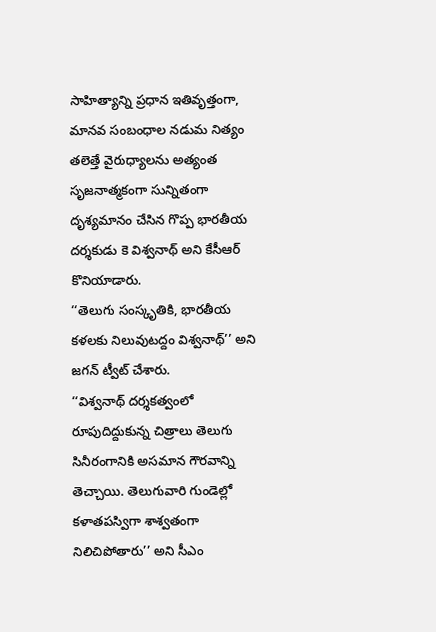సాహిత్యాన్ని ప్రధాన ఇతివృత్తంగా, మానవ సంబంధాల నడుమ నిత్యం తలెత్తే వైరుధ్యాలను అత్యంత సృజనాత్మకంగా సున్నితంగా దృశ్యమానం చేసిన గొప్ప భారతీయ దర్శకుడు కె విశ్వనాథ్ అని కేసీఆర్ కొనియాడారు.
‘‘తెలుగు సంస్కృతికి, భారతీయ కళలకు నిలువుటద్దం విశ్వనాథ్’’ అని జగన్ ట్వీట్ చేశారు.
‘‘విశ్వనాథ్ దర్శకత్వంలో రూపుదిద్దుకున్న చిత్రాలు తెలుగు సినీరంగానికి అసమాన గౌరవాన్ని తెచ్చాయి. తెలుగువారి గుండెల్లో కళాతపస్విగా శాశ్వతంగా నిలిచిపోతారు’’ అని సీఎం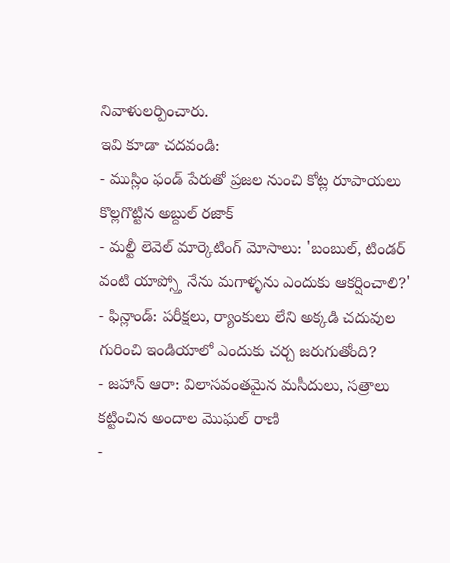నివాళులర్పించారు.
ఇవి కూడా చదవండి:
- ముస్లిం ఫండ్ పేరుతో ప్రజల నుంచి కోట్ల రూపాయలు కొల్లగొట్టిన అబ్దుల్ రజాక్
- మల్టీ లెవెల్ మార్కెటింగ్ మోసాలు: 'బంబుల్, టిండర్ వంటి యాప్స్తో నేను మగాళ్ళను ఎందుకు ఆకర్షించాలి?'
- ఫిన్లాండ్: పరీక్షలు, ర్యాంకులు లేని అక్కడి చదువుల గురించి ఇండియాలో ఎందుకు చర్చ జరుగుతోంది?
- జహాన్ ఆరా: విలాసవంతమైన మసీదులు, సత్రాలు కట్టించిన అందాల మొఘల్ రాణి
-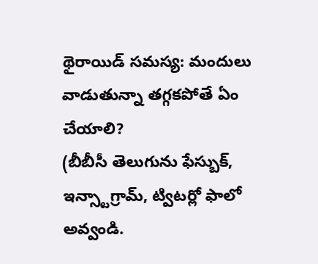థైరాయిడ్ సమస్య: మందులు వాడుతున్నా తగ్గకపోతే ఏం చేయాలి?
(బీబీసీ తెలుగును ఫేస్బుక్, ఇన్స్టాగ్రామ్, ట్విటర్లో ఫాలో అవ్వండి.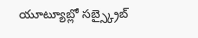యూట్యూబ్లో సబ్స్క్రైబ్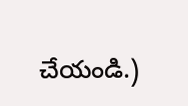చేయండి.)